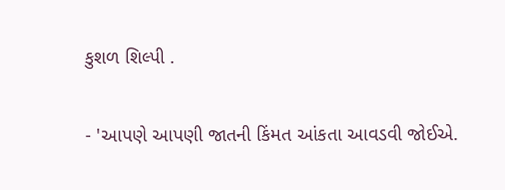કુશળ શિલ્પી .

- 'આપણે આપણી જાતની કિંમત આંકતા આવડવી જોઈએ.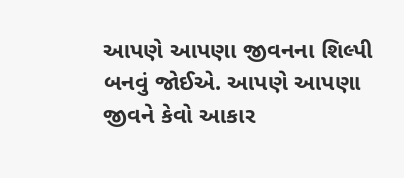આપણે આપણા જીવનના શિલ્પી બનવું જોઈએ. આપણે આપણા જીવને કેવો આકાર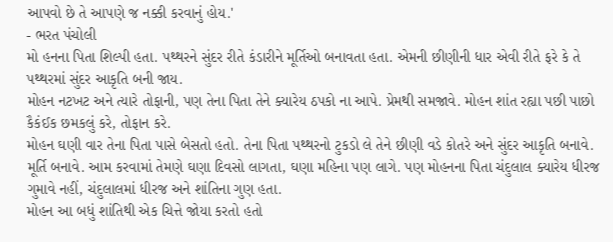આપવો છે તે આપણે જ નક્કી કરવાનું હોય.'
- ભરત પંચોલી
મો હનના પિતા શિલ્પી હતા. પથ્થરને સુંદર રીતે કંડારીને મૂર્તિઓ બનાવતા હતા. એમની છીણીની ધાર એવી રીતે ફરે કે તે પથ્થરમાં સુંદર આકૃતિ બની જાય.
મોહન નટખટ અને ત્યારે તોફાની, પણ તેના પિતા તેને ક્યારેય ઠપકો ના આપે. પ્રેમથી સમજાવે. મોહન શાંત રહ્યા પછી પાછો કૈકંઈક છમકલું કરે, તોફાન કરે.
મોહન ઘણી વાર તેના પિતા પાસે બેસતો હતો. તેના પિતા પથ્થરનો ટુકડો લે તેને છીણી વડે કોતરે અને સુંદર આકૃતિ બનાવે. મૂર્તિ બનાવે. આમ કરવામાં તેમણે ઘણા દિવસો લાગતા, ઘણા મહિના પણ લાગે. પણ મોહનના પિતા ચંદુલાલ ક્યારેય ધીરજ ગુમાવે નહીં, ચંદુલાલમાં ધીરજ અને શાંતિના ગુણ હતા.
મોહન આ બધું શાંતિથી એક ચિત્તે જોયા કરતો હતો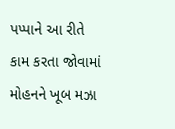પપ્પાને આ રીતે કામ કરતા જોવામાં મોહનને ખૂબ મઝા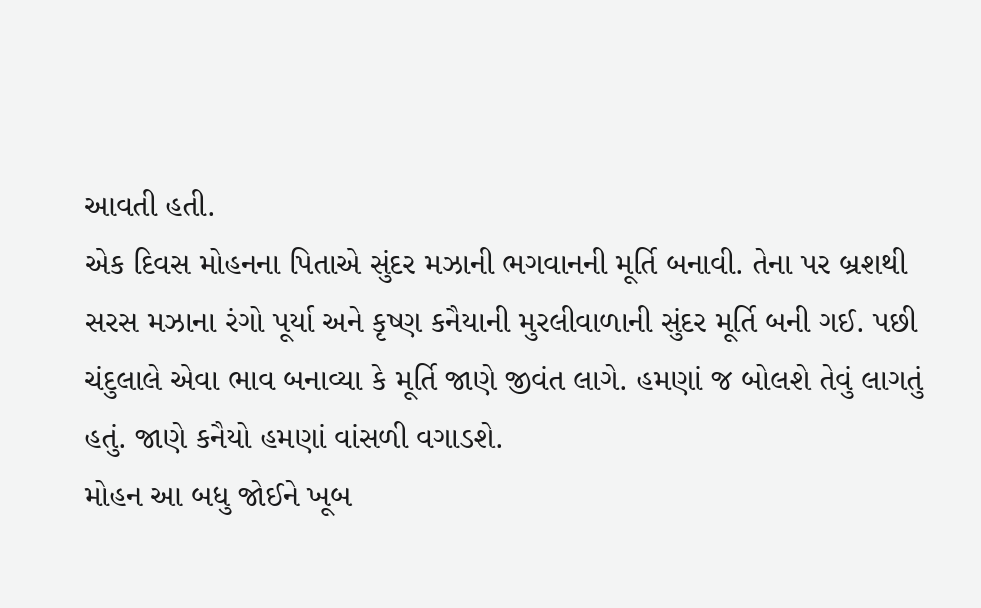આવતી હતી.
એક દિવસ મોહનના પિતાએ સુંદર મઝાની ભગવાનની મૂર્તિ બનાવી. તેના પર બ્રશથી સરસ મઝાના રંગો પૂર્યા અને કૃષ્ણ કનૈયાની મુરલીવાળાની સુંદર મૂર્તિ બની ગઈ. પછી ચંદુલાલે એવા ભાવ બનાવ્યા કે મૂર્તિ જાણે જીવંત લાગે. હમણાં જ બોલશે તેવું લાગતું હતું. જાણે કનૈયો હમણાં વાંસળી વગાડશે.
મોહન આ બધુ જોઈને ખૂબ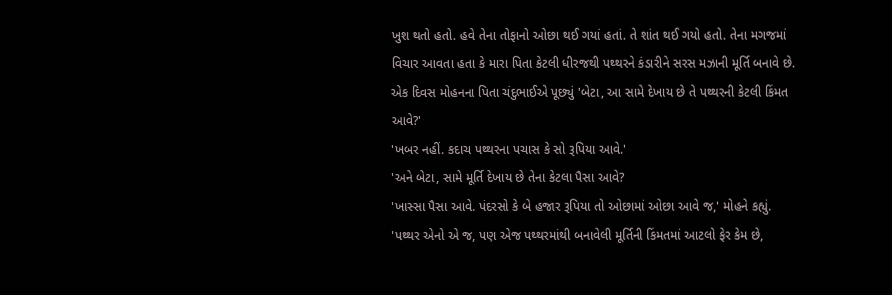ખુશ થતો હતો. હવે તેના તોફાનો ઓછા થઈ ગયાં હતાં. તે શાંત થઈ ગયો હતો. તેના મગજમાં વિચાર આવતા હતા કે મારા પિતા કેટલી ધીરજથી પથ્થરને કંડારીને સરસ મઝાની મૂર્તિ બનાવે છે.
એક દિવસ મોહનના પિતા ચંદુભાઈએ પૂછ્યું 'બેટા, આ સામે દેખાય છે તે પથ્થરની કેટલી કિંમત આવે?'
'ખબર નહીં. કદાચ પથ્થરના પચાસ કે સો રૂપિયા આવે.'
'અને બેટા, સામે મૂર્તિ દેખાય છે તેના કેટલા પૈસા આવે?
'ખાસ્સા પૈસા આવે. પંદરસો કે બે હજાર રૂપિયા તો ઓછામાં ઓછા આવે જ,' મોહને કહ્યું.
'પથ્થર એનો એ જ, પણ એજ પથ્થરમાંથી બનાવેલી મૂર્તિની કિંમતમાં આટલો ફેર કેમ છે,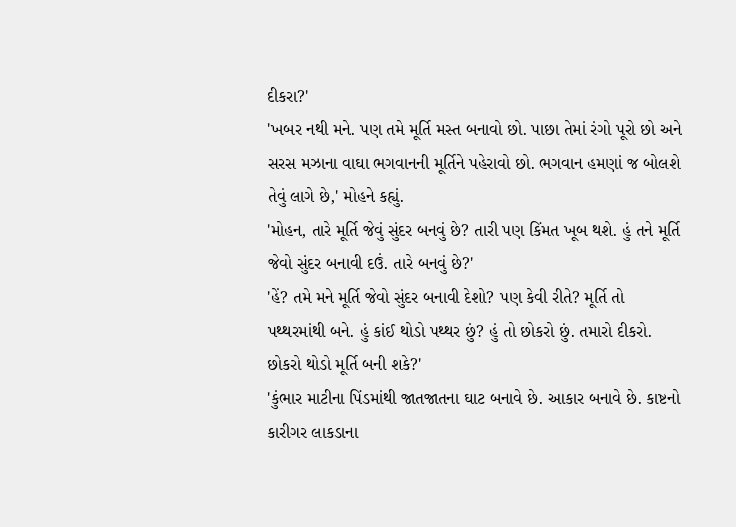દીકરા?'
'ખબર નથી મને. પણ તમે મૂર્તિ મસ્ત બનાવો છો. પાછા તેમાં રંગો પૂરો છો અને સરસ મઝાના વાઘા ભગવાનની મૂર્તિને પહેરાવો છો. ભગવાન હમણાં જ બોલશે તેવું લાગે છે,' મોહને કહ્યું.
'મોહન, તારે મૂર્તિ જેવું સુંદર બનવું છે? તારી પણ કિંમત ખૂબ થશે. હું તને મૂર્તિ જેવો સુંદર બનાવી દઉં. તારે બનવું છે?'
'હેં? તમે મને મૂર્તિ જેવો સુંદર બનાવી દેશો? પણ કેવી રીતે? મૂર્તિ તો પથ્થરમાંથી બને. હું કાંઈ થોડો પથ્થર છું? હું તો છોકરો છું. તમારો દીકરો. છોકરો થોડો મૂર્તિ બની શકે?'
'કુંભાર માટીના પિંડમાંથી જાતજાતના ઘાટ બનાવે છે. આકાર બનાવે છે. કાષ્ટનો કારીગર લાકડાના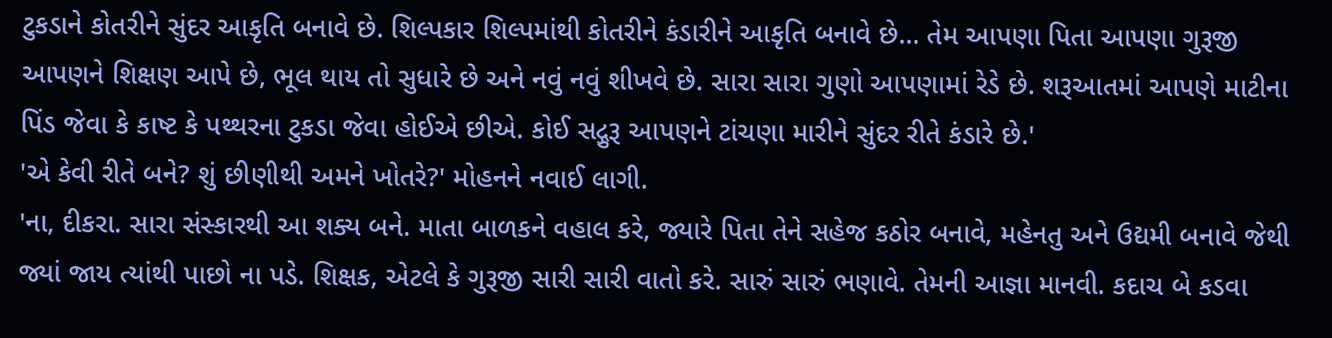ટુકડાને કોતરીને સુંદર આકૃતિ બનાવે છે. શિલ્પકાર શિલ્પમાંથી કોતરીને કંડારીને આકૃતિ બનાવે છે... તેમ આપણા પિતા આપણા ગુરૂજી આપણને શિક્ષણ આપે છે, ભૂલ થાય તો સુધારે છે અને નવું નવું શીખવે છે. સારા સારા ગુણો આપણામાં રેડે છે. શરૂઆતમાં આપણે માટીના પિંડ જેવા કે કાષ્ટ કે પથ્થરના ટુકડા જેવા હોઈએ છીએ. કોઈ સદ્ગુરૂ આપણને ટાંચણા મારીને સુંદર રીતે કંડારે છે.'
'એ કેવી રીતે બને? શું છીણીથી અમને ખોતરે?' મોહનને નવાઈ લાગી.
'ના, દીકરા. સારા સંસ્કારથી આ શક્ય બને. માતા બાળકને વહાલ કરે, જ્યારે પિતા તેને સહેજ કઠોર બનાવે, મહેનતુ અને ઉદ્યમી બનાવે જેથી જ્યાં જાય ત્યાંથી પાછો ના પડે. શિક્ષક, એટલે કે ગુરૂજી સારી સારી વાતો કરે. સારું સારું ભણાવે. તેમની આજ્ઞા માનવી. કદાચ બે કડવા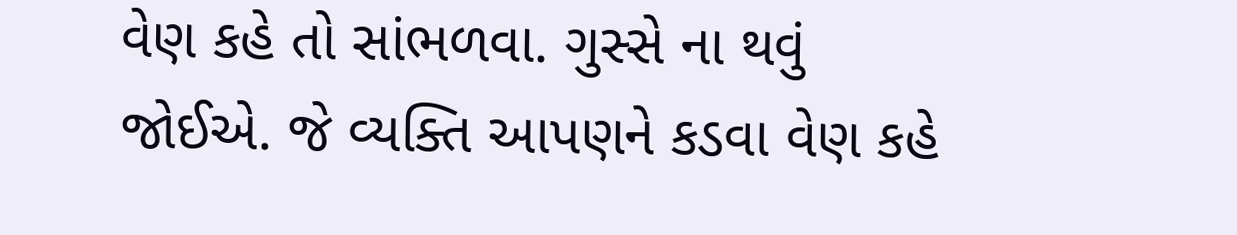વેણ કહે તો સાંભળવા. ગુસ્સે ના થવું જોઈએ. જે વ્યક્તિ આપણને કડવા વેણ કહે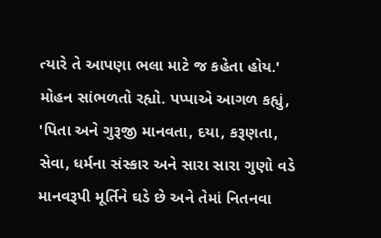ત્યારે તે આપણા ભલા માટે જ કહેતા હોય.'
મોહન સાંભળતો રહ્યો. પપ્પાએ આગળ કહ્યું, 'પિતા અને ગુરૂજી માનવતા, દયા, કરૂણતા, સેવા, ધર્મના સંસ્કાર અને સારા સારા ગુણો વડે માનવરૂપી મૂર્તિને ઘડે છે અને તેમાં નિતનવા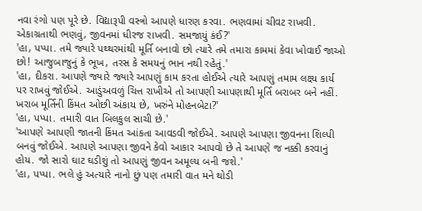નવા રંગો પણ પૂરે છે. વિદ્યારૂપી વસ્ત્રો આપણે ધારણ કરવા. ભણવામાં ચીવટ રાખવી. એકાગ્રતાથી ભણવું, જીવનમાં ધીરજ રાખવી. સમજાયું કંઈ?'
'હા, પપ્પા. તમે જ્યારે પથ્થરમાંથી મૂર્તિ બનાવો છો ત્યારે તમે તમારા કામમાં કેવા ખોવાઈ જાઓ છો! આજુબાજુનું કે ભૂખ, તરસ કે સમયનું ભાન નથી રહેતું.'
'હા, દીકરા. આપણે જ્યારે જ્યારે આપણું કામ કરતા હોઈએ ત્યારે આપણું તમામ લક્ષ્ય કાર્ય પર રાખવું જોઈએ. આડુંઅવળું ચિત્ત રાખીએ તો આપણી આપણાથી મૂર્તિ બરાબર બને નહીં. ખરાબ મૂર્તિની કિંમત ઓછી અંકાય છે, ખરુંને મોહનબેટા?'
'હા, પપ્પા. તમારી વાત બિલકુલ સાચી છે.'
'આપણે આપણી જાતની કિંમત આંકતા આવડવી જોઈએ. આપણે આપણા જીવનના શિલ્પી બનવું જોઈએ. આપણે આપણા જીવને કેવો આકાર આપવો છે તે આપણે જ નક્કી કરવાનું હોય. જો સારો ઘાટ ઘડીશું તો આપણું જીવન અમૂલ્ય બની જશે.'
'હા, પપ્પા. ભલે હું અત્યારે નાનો છું પણ તમારી વાત મને થોડી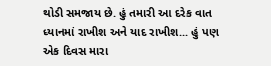થોડી સમજાય છે. હું તમારી આ દરેક વાત ધ્યાનમાં રાખીશ અને યાદ રાખીશ... હું પણ એક દિવસ મારા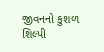જીવનનો કુશળ શિલ્પી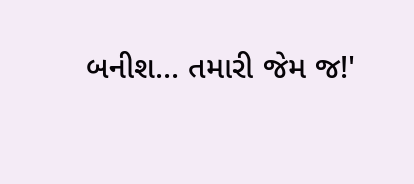બનીશ... તમારી જેમ જ!'